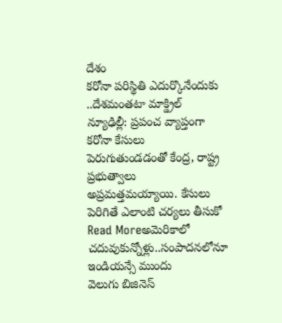దేశం
కరోనా పరిస్థితి ఎదుర్కొనేందుకు ..దేశమంతటా మాక్డ్రిల్
న్యూఢిల్లీ: ప్రపంచ వ్యాప్తంగా కరోనా కేసులు పెరుగుతుండడంతో కేంద్ర, రాష్ట్ర ప్రభుత్వాలు అప్రమత్తమయ్యాయి. కేసులు పెరిగితే ఎలాంటి చర్యలు తీసుకో
Read Moreఅమెరికాలో చదువుకున్నోళ్లు..సంపాదనలోనూ ఇండియన్సే ముందు
వెలుగు బిజినెస్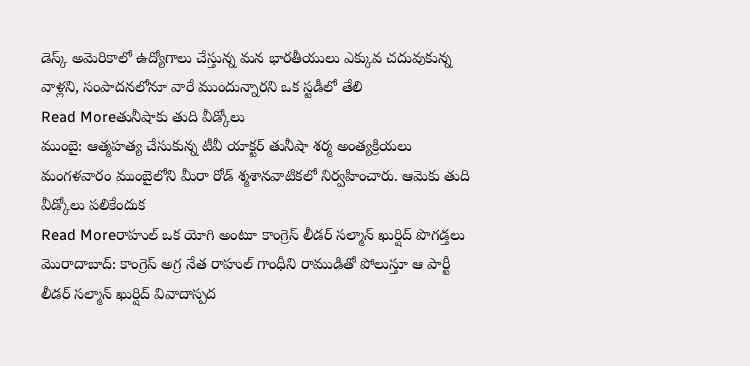డెస్క్ అమెరికాలో ఉద్యోగాలు చేస్తున్న మన భారతీయులు ఎక్కువ చదువుకున్న వాళ్లని, సంపాదనలోనూ వారే ముందున్నారని ఒక స్టడీలో తేలి
Read Moreతునీషాకు తుది వీడ్కోలు
ముంబై: ఆత్మహత్య చేసుకున్న టీవీ యాక్టర్ తునీషా శర్మ అంత్యక్రియలు మంగళవారం ముంబైలోని మీరా రోడ్ శ్మశానవాటికలో నిర్వహించారు. ఆమెకు తుది వీడ్కోలు పలికేందుక
Read Moreరాహుల్ ఒక యోగి అంటూ కాంగ్రెస్ లీడర్ సల్మాన్ ఖుర్షిద్ పొగడ్తలు
మొరాదాబాద్: కాంగ్రెస్ అగ్ర నేత రాహుల్ గాంధీని రాముడితో పోలుస్తూ ఆ పార్టీ లీడర్ సల్మాన్ ఖుర్షిద్ వివాదాస్పద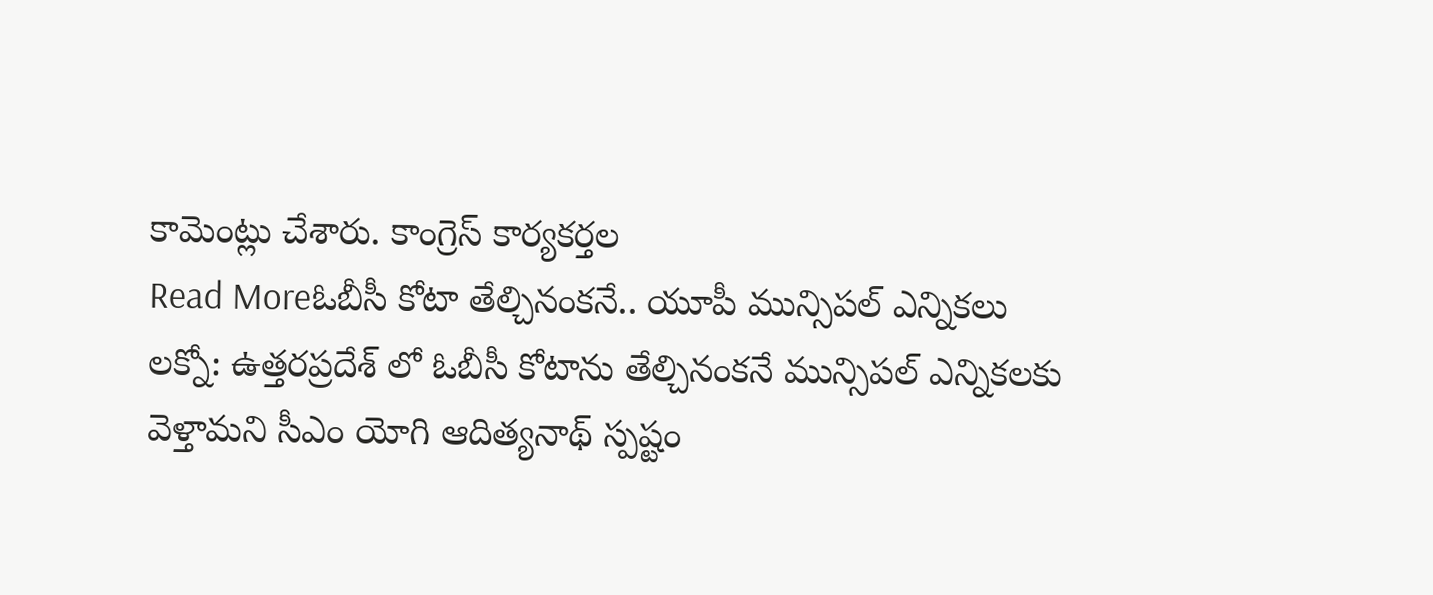కామెంట్లు చేశారు. కాంగ్రెస్ కార్యకర్తల
Read Moreఓబీసీ కోటా తేల్చినంకనే.. యూపీ మున్సిపల్ ఎన్నికలు
లక్నో: ఉత్తరప్రదేశ్ లో ఓబీసీ కోటాను తేల్చినంకనే మున్సిపల్ ఎన్నికలకు వెళ్తామని సీఎం యోగి ఆదిత్యనాథ్ స్పష్టం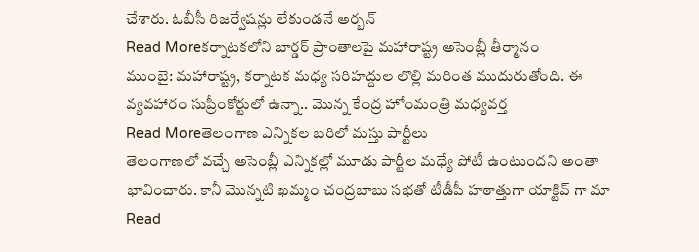చేశారు. ఓబీసీ రిజర్వేషన్లు లేకుండనే అర్బన్
Read Moreకర్నాటకలోని బార్డర్ ప్రాంతాలపై మహారాష్ట్ర అసెంబ్లీ తీర్మానం
ముంబై: మహారాష్ట్ర, కర్నాటక మధ్య సరిహద్దుల లొల్లి మరింత ముదురుతోంది. ఈ వ్యవహారం సుప్రీంకోర్టులో ఉన్నా.. మొన్న కేంద్ర హోంమంత్రి మధ్యవర్త
Read Moreతెలంగాణ ఎన్నికల బరిలో మస్తు పార్టీలు
తెలంగాణలో వచ్చే అసెంబ్లీ ఎన్నికల్లో మూడు పార్టీల మధ్యే పోటీ ఉంటుందని అంతా భావించారు. కానీ మొన్నటి ఖమ్మం చంద్రబాబు సభతో టీడీపీ హఠాత్తుగా యాక్టివ్ గా మా
Read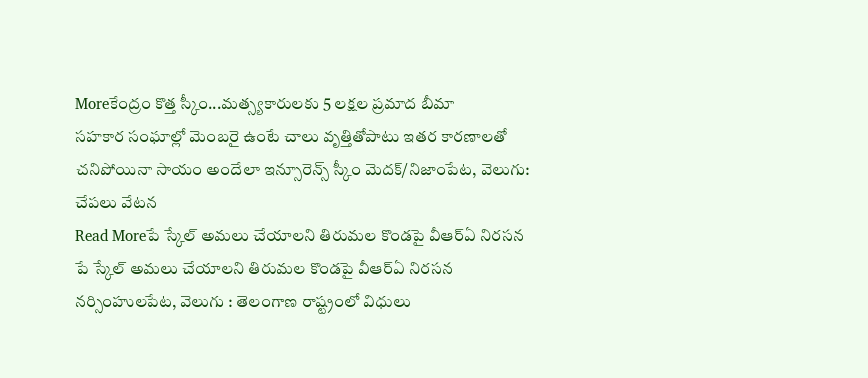Moreకేంద్రం కొత్త స్కీం...మత్స్యకారులకు 5 లక్షల ప్రమాద బీమా
సహకార సంఘాల్లో మెంబరై ఉంటే చాలు వృత్తితోపాటు ఇతర కారణాలతో చనిపోయినా సాయం అందేలా ఇన్సూరెన్స్ స్కీం మెదక్/నిజాంపేట, వెలుగు: చేపలు వేటన
Read Moreపే స్కేల్ అమలు చేయాలని తిరుమల కొండపై వీఆర్ఏ నిరసన
పే స్కేల్ అమలు చేయాలని తిరుమల కొండపై వీఆర్ఏ నిరసన నర్సింహులపేట, వెలుగు : తెలంగాణ రాష్ట్రంలో విధులు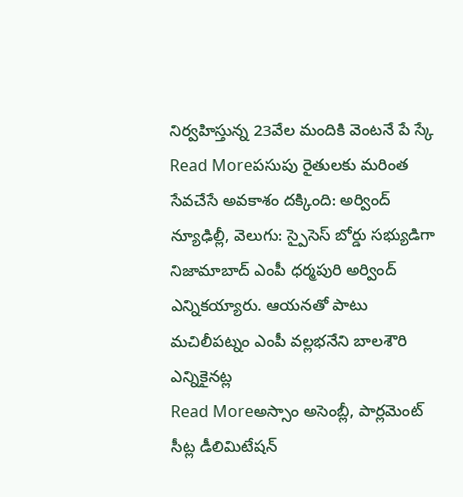నిర్వహిస్తున్న 23వేల మందికి వెంటనే పే స్కే
Read Moreపసుపు రైతులకు మరింత సేవచేసే అవకాశం దక్కింది: అర్వింద్
న్యూఢిల్లీ, వెలుగు: స్పైసెస్ బోర్డు సభ్యుడిగా నిజామాబాద్ ఎంపీ ధర్మపురి అర్వింద్ ఎన్నికయ్యారు. ఆయనతో పాటు మచిలీపట్నం ఎంపీ వల్లభనేని బాలశౌరి ఎన్నికైనట్ల
Read Moreఅస్సాం అసెంబ్లీ, పార్లమెంట్ సీట్ల డీలిమిటేషన్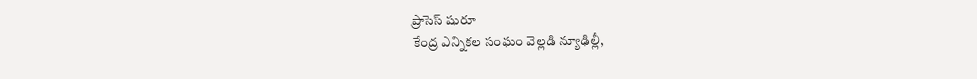ప్రాసెస్ షురూ
కేంద్ర ఎన్నికల సంఘం వెల్లడి న్యూఢిల్లీ,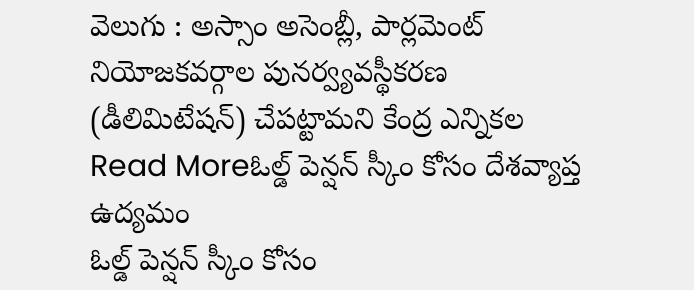వెలుగు : అస్సాం అసెంబ్లీ, పార్లమెంట్ నియోజకవర్గాల పునర్వ్యవస్థీకరణ (డీలిమిటేషన్) చేపట్టామని కేంద్ర ఎన్నికల
Read Moreఓల్డ్ పెన్షన్ స్కీం కోసం దేశవ్యాప్త ఉద్యమం
ఓల్డ్ పెన్షన్ స్కీం కోసం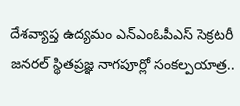దేశవ్యాప్త ఉద్యమం ఎన్ఎంఓపీఎస్ సెక్రటరీ జనరల్ స్థితప్రజ్ఞ నాగపూర్లో సంకల్పయాత్ర..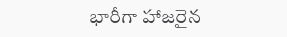భారీగా హాజరైన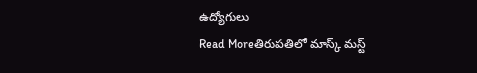ఉద్యోగులు
Read Moreతిరుపతిలో మాస్క్ మస్ట్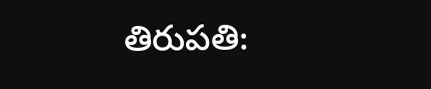తిరుపతి: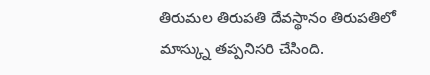తిరుమల తిరుపతి దేవస్థానం తిరుపతిలో మాస్క్ను తప్పనిసరి చేసింది.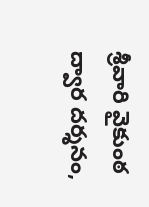శ్రీవారి వైకుంఠ ద్వార దర్శనం,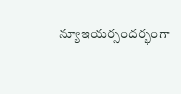న్యూఇయర్సందర్భంగా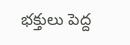భక్తులు పెద్ద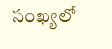సంఖ్యలో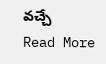వచ్చే
Read More